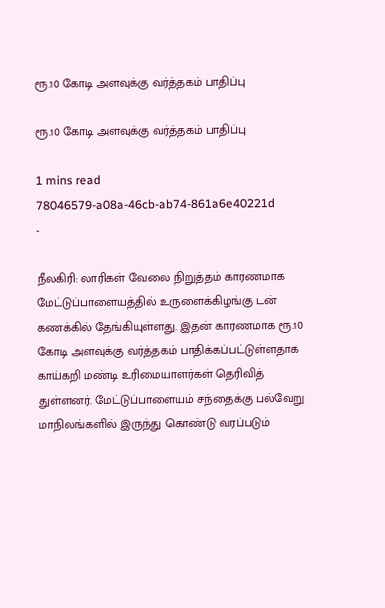ரூ.10 கோடி அளவுக்கு வர்த்தகம் பாதிப்பு

ரூ.10 கோடி அளவுக்கு வர்த்தகம் பாதிப்பு

1 mins read
78046579-a08a-46cb-ab74-861a6e40221d
-

நீலகிரி: லாரிகள் வேலை நிறுத்தம் காரணமாக மேட்டுப்பாளையத்தில் உருளைக்கிழங்கு டன் கணக்கில் தேங்கியுள்ளது. இதன் காரணமாக ரூ.10 கோடி அளவுக்கு வர்த்தகம் பாதிக்கப்பட்டுள்ளதாக காய்கறி மண்டி உரிமையாளர்கள் தெரிவித் துள்ளனர். மேட்டுப்பாளையம் சந்தைக்கு பல்வேறு மாநிலங்களில் இருந்து கொண்டு வரப்படும்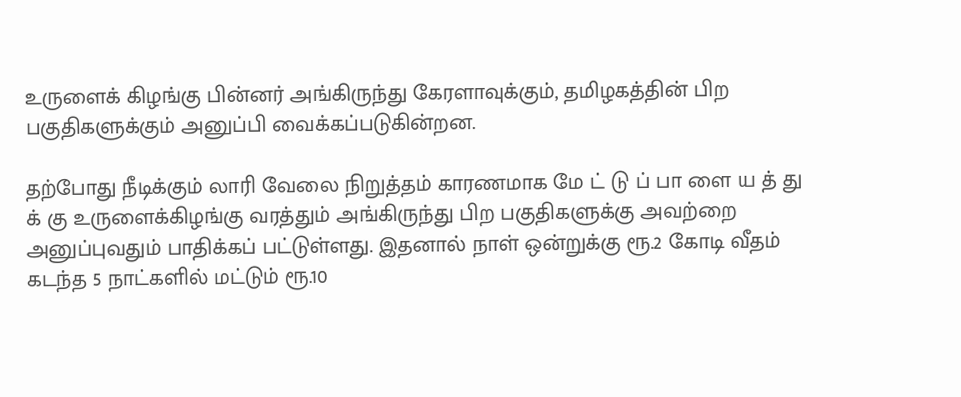உருளைக் கிழங்கு பின்னர் அங்கிருந்து கேரளாவுக்கும், தமிழகத்தின் பிற பகுதிகளுக்கும் அனுப்பி வைக்கப்படுகின்றன.

தற்போது நீடிக்கும் லாரி வேலை நிறுத்தம் காரணமாக மே ட் டு ப் பா ளை ய த் து க் கு உருளைக்கிழங்கு வரத்தும் அங்கிருந்து பிற பகுதிகளுக்கு அவற்றை அனுப்புவதும் பாதிக்கப் பட்டுள்ளது. இதனால் நாள் ஒன்றுக்கு ரூ.2 கோடி வீதம் கடந்த 5 நாட்களில் மட்டும் ரூ.10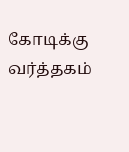கோடிக்கு வர்த்தகம்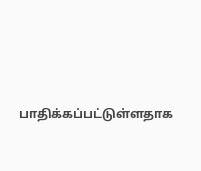பாதிக்கப்பட்டுள்ளதாக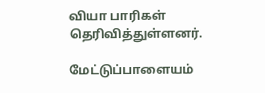வியா பாரிகள் தெரிவித்துள்ளனர்.

மேட்டுப்பாளையம்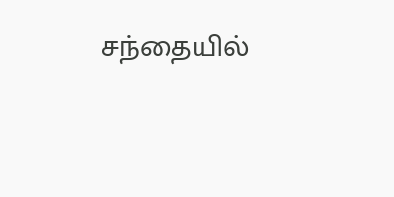சந்தையில்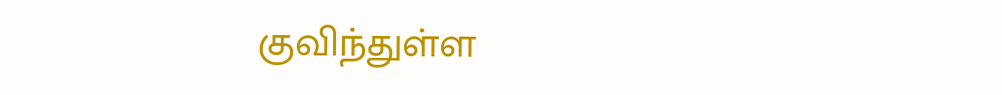குவிந்துள்ள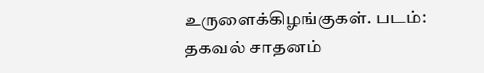உருளைக்கிழங்குகள். படம்: தகவல் சாதனம்